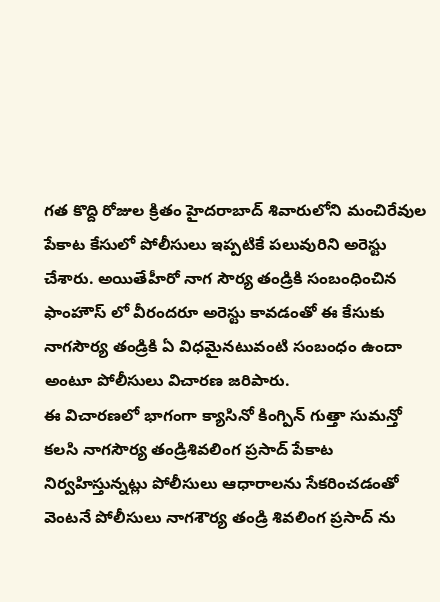గత కొద్ది రోజుల క్రితం హైదరాబాద్ శివారులోని మంచిరేవుల పేకాట కేసులో పోలీసులు ఇప్పటికే పలువురిని అరెస్టు చేశారు. అయితేహీరో నాగ సౌర్య తండ్రికి సంబంధించిన ఫాంహౌస్ లో వీరందరూ అరెస్టు కావడంతో ఈ కేసుకు నాగసౌర్య తండ్రికి ఏ విధమైనటువంటి సంబంధం ఉందా అంటూ పోలీసులు విచారణ జరిపారు.
ఈ విచారణలో భాగంగా క్యాసినో కింగ్పిన్ గుత్తా సుమన్తో కలసి నాగసౌర్య తండ్రిశివలింగ ప్రసాద్ పేకాట నిర్వహిస్తున్నట్లు పోలీసులు ఆధారాలను సేకరించడంతో వెంటనే పోలీసులు నాగశౌర్య తండ్రి శివలింగ ప్రసాద్ ను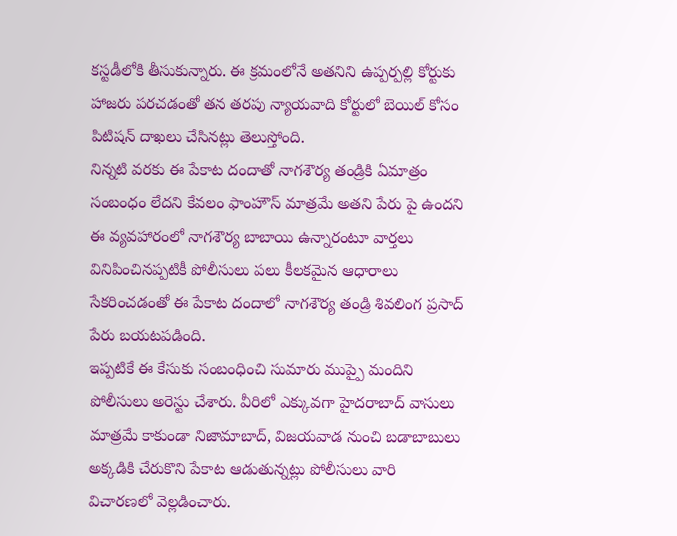కస్టడీలోకి తీసుకున్నారు. ఈ క్రమంలోనే అతనిని ఉప్పర్పల్లి కోర్టుకు హాజరు పరచడంతో తన తరపు న్యాయవాది కోర్టులో బెయిల్ కోసం పిటిషన్ దాఖలు చేసినట్లు తెలుస్తోంది.
నిన్నటి వరకు ఈ పేకాట దందాతో నాగశౌర్య తండ్రికి ఏమాత్రం సంబంధం లేదని కేవలం ఫాంహౌస్ మాత్రమే అతని పేరు పై ఉందని ఈ వ్యవహారంలో నాగశౌర్య బాబాయి ఉన్నారంటూ వార్తలు వినిపించినప్పటికీ పోలీసులు పలు కీలకమైన ఆధారాలు సేకరించడంతో ఈ పేకాట దందాలో నాగశౌర్య తండ్రి శివలింగ ప్రసాద్ పేరు బయటపడింది.
ఇప్పటికే ఈ కేసుకు సంబంధించి సుమారు ముప్పై మందిని పోలీసులు అరెస్టు చేశారు. వీరిలో ఎక్కువగా హైదరాబాద్ వాసులు మాత్రమే కాకుండా నిజామాబాద్, విజయవాడ నుంచి బడాబాబులు అక్కడికి చేరుకొని పేకాట ఆడుతున్నట్లు పోలీసులు వారి విచారణలో వెల్లడించారు.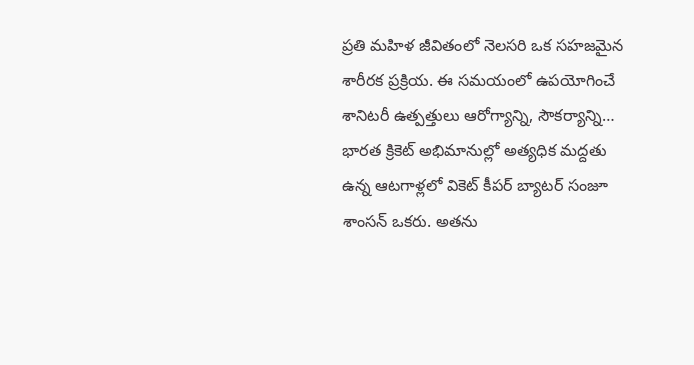ప్రతి మహిళ జీవితంలో నెలసరి ఒక సహజమైన శారీరక ప్రక్రియ. ఈ సమయంలో ఉపయోగించే శానిటరీ ఉత్పత్తులు ఆరోగ్యాన్ని, సౌకర్యాన్ని…
భారత క్రికెట్ అభిమానుల్లో అత్యధిక మద్దతు ఉన్న ఆటగాళ్లలో వికెట్ కీపర్ బ్యాటర్ సంజూ శాంసన్ ఒకరు. అతను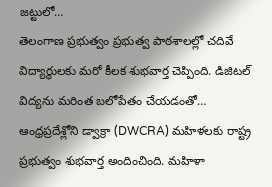జట్టులో…
తెలంగాణ ప్రభుత్వం ప్రభుత్వ పాఠశాలల్లో చదివే విద్యార్థులకు మరో కీలక శుభవార్త చెప్పింది. డిజిటల్ విద్యను మరింత బలోపేతం చేయడంతో…
ఆంధ్రప్రదేశ్లోని డ్వాక్రా (DWCRA) మహిళలకు రాష్ట్ర ప్రభుత్వం శుభవార్త అందించింది. మహిళా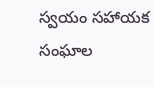స్వయం సహాయక సంఘాల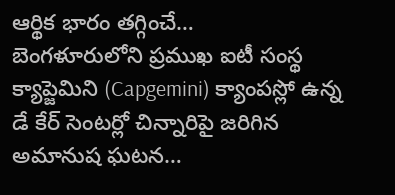ఆర్థిక భారం తగ్గించే…
బెంగళూరులోని ప్రముఖ ఐటీ సంస్థ క్యాప్జెమిని (Capgemini) క్యాంపస్లో ఉన్న డే కేర్ సెంటర్లో చిన్నారిపై జరిగిన అమానుష ఘటన…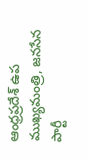ఆంధ్రప్రదేశ్ ఉప ముఖ్యమంత్రి, జనసేన పార్టీ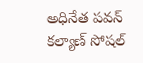అధినేత పవన్ కల్యాణ్ సోషల్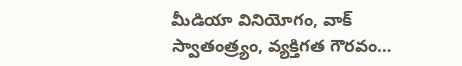మీడియా వినియోగం, వాక్ స్వాతంత్ర్యం, వ్యక్తిగత గౌరవం…